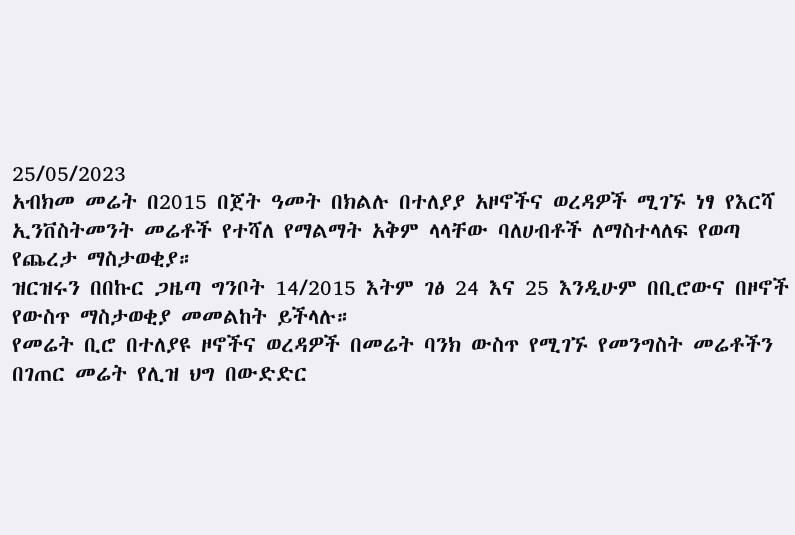25/05/2023
አብክመ መሬት በ2015 በጀት ዓመት በክልሉ በተለያያ አዞኖችና ወረዳዎች ሚገኙ ነፃ የእርሻ ኢንቨስትመንት መሬቶች የተሻለ የማልማት አቅም ላላቸው ባለሀብቶች ለማስተላለፍ የወጣ የጨረታ ማስታወቂያ።
ዝርዝሩን በበኩር ጋዜጣ ግንቦት 14/2015 እትም ገፅ 24 እና 25 እንዲሁም በቢሮውና በዞኖች የውስጥ ማስታወቂያ መመልከት ይችላሉ።
የመሬት ቢሮ በተለያዩ ዞኖችና ወረዳዎች በመሬት ባንክ ውስጥ የሚገኙ የመንግስት መሬቶችን በገጠር መሬት የሊዝ ህግ በውድድር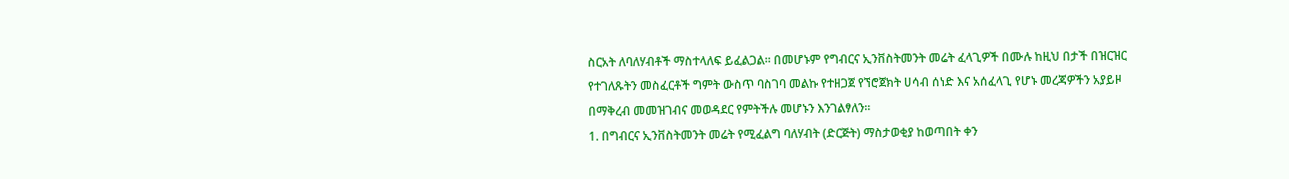ስርአት ለባለሃብቶች ማስተላለፍ ይፈልጋል፡፡ በመሆኑም የግብርና ኢንቨስትመንት መሬት ፈላጊዎች በሙሉ ከዚህ በታች በዝርዝር የተገለጹትን መስፈርቶች ግምት ውስጥ ባስገባ መልኩ የተዘጋጀ የኘሮጀክት ሀሳብ ሰነድ እና አሰፈላጊ የሆኑ መረጃዎችን አያይዞ በማቅረብ መመዝገብና መወዳደር የምትችሉ መሆኑን እንገልፃለን፡፡
1. በግብርና ኢንቨስትመንት መሬት የሚፈልግ ባለሃብት (ድርጅት) ማስታወቂያ ከወጣበት ቀን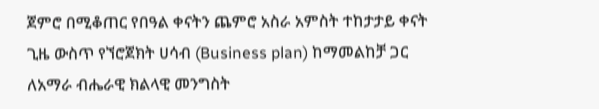ጀምሮ በሚቆጠር የበዓል ቀናትን ጨምሮ አስራ አምስት ተከታታይ ቀናት ጊዜ ውስጥ የኘሮጀክት ሀሳብ (Business plan) ከማመልከቻ ጋር ለአማራ ብሔራዊ ክልላዊ መንግስት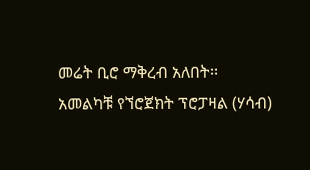መሬት ቢሮ ማቅረብ አለበት፡፡
አመልካቹ የኘሮጀክት ፕሮፓዛል (ሃሳብ)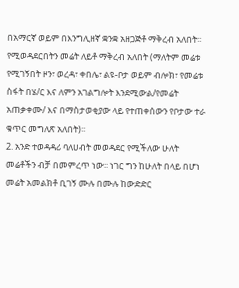በአማርኛ ወይም በእንግሊዘኛ ቋንቋ አዘጋጅቶ ማቅረብ አለበት፡፡ የሚወዳደርበትን መሬት ለይቶ ማቅረብ አለበት (ማለትም መሬቱ የሚገኝበት ዞን፣ ወረዳ፣ ቀበሌ፣ ልዩ-ቦታ ወይም ብሎክ፣ የመሬቱ ስፋት በሄ/ር እና ለምን አገልግሎት እንደሚውል/የመሬት አጠቃቀሙ/ እና በማስታወቂያው ላይ የተጠቀሰውን የቦታው ተራ ቁጥር መግለጽ አለበት)፡፡
2. አንድ ተወዳዳሪ ባለሀብት መወዳደር የሚችለው ሁለት መሬቶችን ብቻ በመምረጥ ነው፡፡ ነገር ግን ከሁለት በላይ በሆነ መሬት አመልክቶ ቢገኝ ሙሉ በሙሉ ከውድድር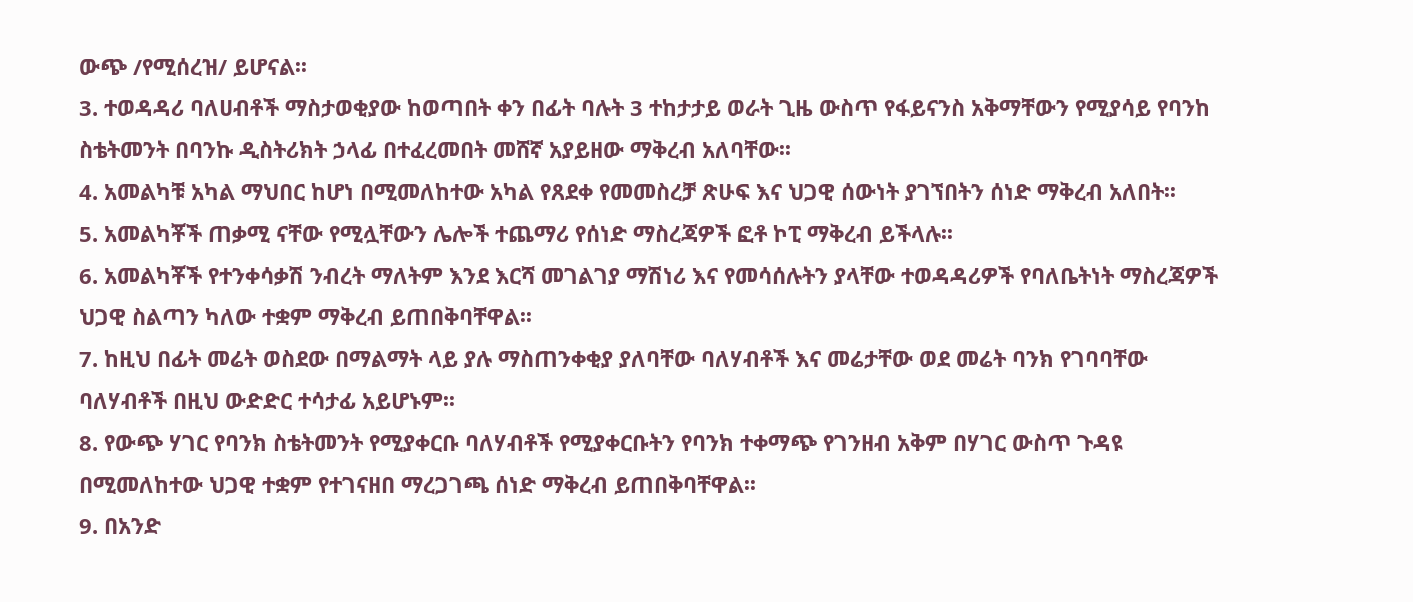ውጭ /የሚሰረዝ/ ይሆናል፡፡
3. ተወዳዳሪ ባለሀብቶች ማስታወቂያው ከወጣበት ቀን በፊት ባሉት 3 ተከታታይ ወራት ጊዜ ውስጥ የፋይናንስ አቅማቸውን የሚያሳይ የባንከ ስቴትመንት በባንኩ ዲስትሪክት ኃላፊ በተፈረመበት መሸኛ አያይዘው ማቅረብ አለባቸው፡፡
4. አመልካቹ አካል ማህበር ከሆነ በሚመለከተው አካል የጸደቀ የመመስረቻ ጽሁፍ እና ህጋዊ ሰውነት ያገኘበትን ሰነድ ማቅረብ አለበት፡፡
5. አመልካቾች ጠቃሚ ናቸው የሚሏቸውን ሌሎች ተጨማሪ የሰነድ ማስረጃዎች ፎቶ ኮፒ ማቅረብ ይችላሉ፡፡
6. አመልካቾች የተንቀሳቃሽ ንብረት ማለትም እንደ እርሻ መገልገያ ማሽነሪ እና የመሳሰሉትን ያላቸው ተወዳዳሪዎች የባለቤትነት ማስረጃዎች ህጋዊ ስልጣን ካለው ተቋም ማቅረብ ይጠበቅባቸዋል፡፡
7. ከዚህ በፊት መሬት ወስደው በማልማት ላይ ያሉ ማስጠንቀቂያ ያለባቸው ባለሃብቶች እና መሬታቸው ወደ መሬት ባንክ የገባባቸው ባለሃብቶች በዚህ ውድድር ተሳታፊ አይሆኑም፡፡
8. የውጭ ሃገር የባንክ ስቴትመንት የሚያቀርቡ ባለሃብቶች የሚያቀርቡትን የባንክ ተቀማጭ የገንዘብ አቅም በሃገር ውስጥ ጉዳዩ በሚመለከተው ህጋዊ ተቋም የተገናዘበ ማረጋገጫ ሰነድ ማቅረብ ይጠበቅባቸዋል፡፡
9. በአንድ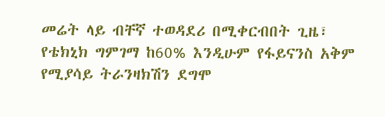መሬት ላይ ብቸኛ ተወዳደሪ በሚቀርብበት ጊዜ፣ የቴክኒክ ግምገማ ከ60% እንዲሁም የፋይናንስ አቅም የሚያሳይ ትራንዛክሽን ደግሞ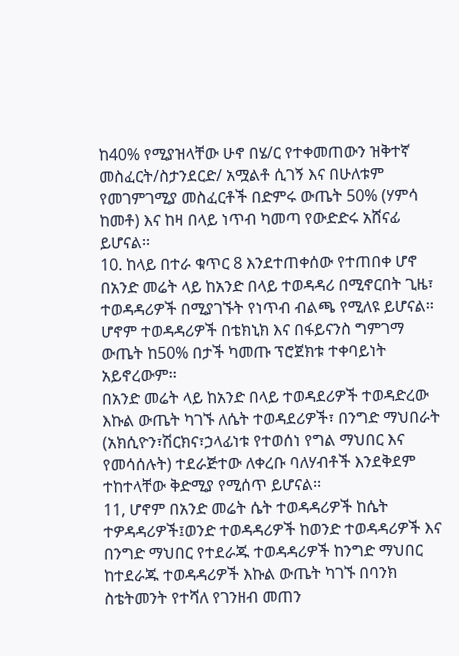ከ40% የሚያዝላቸው ሁኖ በሄ/ር የተቀመጠውን ዝቅተኛ መስፈርት/ስታንደርድ/ አሟልቶ ሲገኝ እና በሁለቱም የመገምገሚያ መስፈርቶች በድምሩ ውጤት 50% (ሃምሳ ከመቶ) እና ከዛ በላይ ነጥብ ካመጣ የውድድሩ አሸናፊ ይሆናል፡፡
10. ከላይ በተራ ቁጥር 8 እንደተጠቀሰው የተጠበቀ ሆኖ በአንድ መሬት ላይ ከአንድ በላይ ተወዳዳሪ በሚኖርበት ጊዜ፣ ተወዳዳሪዎች በሚያገኙት የነጥብ ብልጫ የሚለዩ ይሆናል፡፡ ሆኖም ተወዳዳሪዎች በቴክኒክ እና በፋይናንስ ግምገማ ውጤት ከ50% በታች ካመጡ ፕሮጀክቱ ተቀባይነት አይኖረውም፡፡
በአንድ መሬት ላይ ከአንድ በላይ ተወዳደሪዎች ተወዳድረው እኩል ውጤት ካገኙ ለሴት ተወዳደሪዎች፣ በንግድ ማህበራት (አክሲዮን፣ሽርክና፣ኃላፊነቱ የተወሰነ የግል ማህበር እና የመሳሰሉት) ተደራጅተው ለቀረቡ ባለሃብቶች እንደቅደም ተከተላቸው ቅድሚያ የሚሰጥ ይሆናል፡፡
11, ሆኖም በአንድ መሬት ሴት ተወዳዳሪዎች ከሴት ተዎዳዳሪዎች፤ወንድ ተወዳዳሪዎች ከወንድ ተወዳዳሪዎች እና በንግድ ማህበር የተደራጁ ተወዳዳሪዎች ከንግድ ማህበር ከተደራጁ ተወዳዳሪዎች እኩል ውጤት ካገኙ በባንክ ስቴትመንት የተሻለ የገንዘብ መጠን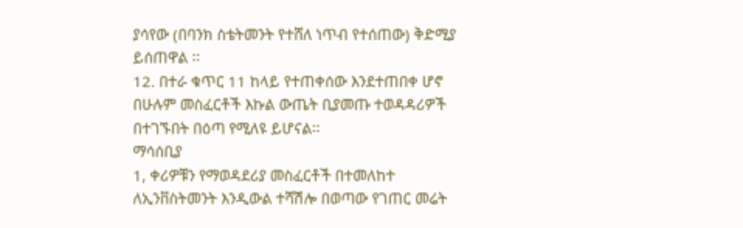ያሳየው (በባንክ ስቴትመንት የተሸለ ነጥብ የተሰጠው) ቅድሚያ ይሰጠዋል ፡፡
12. በተራ ቁጥር 11 ከላይ የተጠቀሰው እንደተጠበቀ ሆኖ በሁሉም መስፈርቶች እኩል ውጤት ቢያመጡ ተወዳዳሪዎች በተገኙበት በዕጣ የሚለዩ ይሆናል፡፡
ማሳሰቢያ
1, ቀሪዎቹን የማወዳደሪያ መስፈርቶች በተመለከተ ለኢንቨስትመንት እንዲውል ተሻሽሎ በወጣው የገጠር መሬት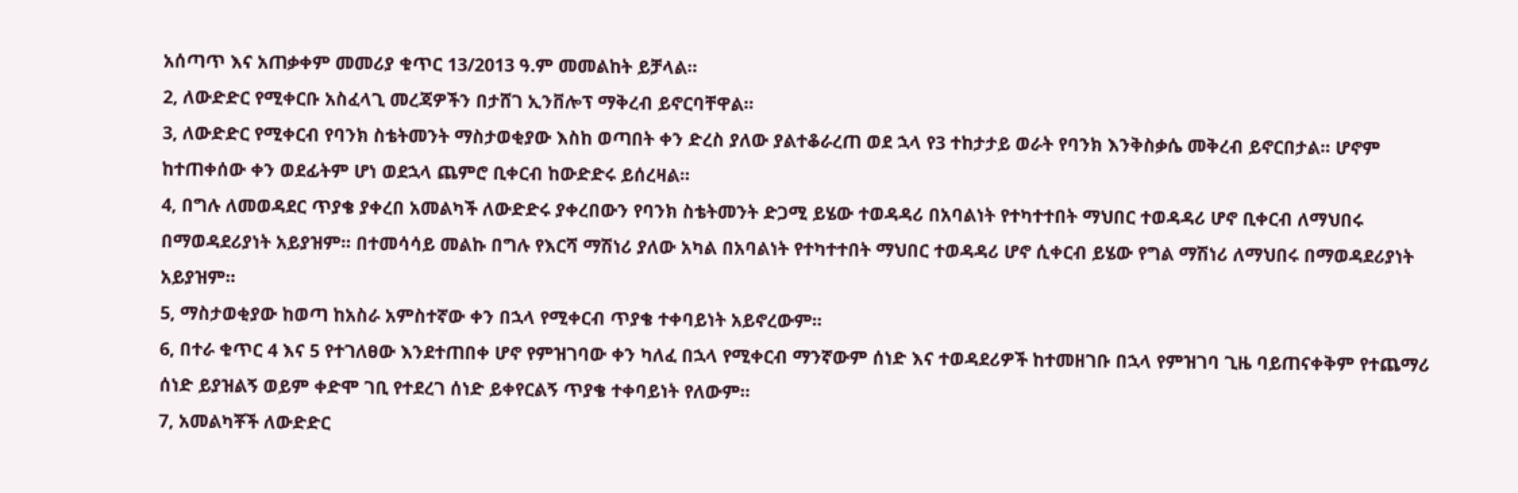አሰጣጥ እና አጠቃቀም መመሪያ ቁጥር 13/2013 ዓ.ም መመልከት ይቻላል፡፡
2, ለውድድር የሚቀርቡ አስፈላጊ መረጃዎችን በታሸገ ኢንቨሎፕ ማቅረብ ይኖርባቸዋል፡፡
3, ለውድድር የሚቀርብ የባንክ ስቴትመንት ማስታወቂያው እስከ ወጣበት ቀን ድረስ ያለው ያልተቆራረጠ ወደ ኋላ የ3 ተከታታይ ወራት የባንክ እንቅስቃሴ መቅረብ ይኖርበታል፡፡ ሆኖም ከተጠቀሰው ቀን ወደፊትም ሆነ ወደኋላ ጨምሮ ቢቀርብ ከውድድሩ ይሰረዛል፡፡
4, በግሉ ለመወዳደር ጥያቄ ያቀረበ አመልካች ለውድድሩ ያቀረበውን የባንክ ስቴትመንት ድጋሚ ይሄው ተወዳዳሪ በአባልነት የተካተተበት ማህበር ተወዳዳሪ ሆኖ ቢቀርብ ለማህበሩ በማወዳደሪያነት አይያዝም፡፡ በተመሳሳይ መልኩ በግሉ የእርሻ ማሽነሪ ያለው አካል በአባልነት የተካተተበት ማህበር ተወዳዳሪ ሆኖ ሲቀርብ ይሄው የግል ማሽነሪ ለማህበሩ በማወዳደሪያነት አይያዝም፡፡
5, ማስታወቂያው ከወጣ ከአስራ አምስተኛው ቀን በኋላ የሚቀርብ ጥያቄ ተቀባይነት አይኖረውም፡፡
6, በተራ ቁጥር 4 እና 5 የተገለፀው እንደተጠበቀ ሆኖ የምዝገባው ቀን ካለፈ በኋላ የሚቀርብ ማንኛውም ሰነድ እና ተወዳደሪዎች ከተመዘገቡ በኋላ የምዝገባ ጊዜ ባይጠናቀቅም የተጨማሪ ሰነድ ይያዝልኝ ወይም ቀድሞ ገቢ የተደረገ ሰነድ ይቀየርልኝ ጥያቄ ተቀባይነት የለውም፡፡
7, አመልካቾች ለውድድር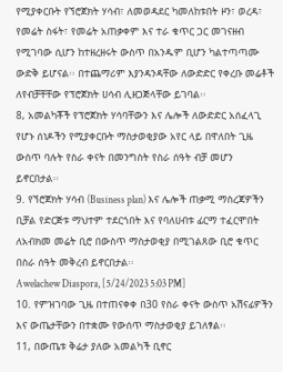የሚያቀርቡት የኘሮጀክት ሃሳብ፣ ለመወዳደር ካመለከቱበት ዞን፣ ወረዳ፣ የመሬት ስፋት፣ የመሬት አጠቃቀም እና ተራ ቁጥር ጋር መገናዘብ የሚገባው ሲሆን ከተዘረዘሩት ውስጥ በአንዱም ቢሆን ካልተጣጣሙ ውድቅ ይሆናል፡፡ በተጨማሪም እያንዳንዳቸው ለውድድር የቀረቡ መሬቶች ለየብቻቸቸው የፕሮጀክት ሀሳብ ሊዘጋጅላቸው ይገባል፡፡
8, አመልካቾች የፕሮጀክት ሃሳባቸውን እና ሌሎች ለውድድር አሰፈላጊ የሆኑ ሰነዶችን የሚያቀርቡት ማስታወቂያው አየር ላይ በዋለበት ጊዜ ውስጥ ባሉት የስራ ቀናት በመንግስት የስራ ሰዓት ብቻ መሆን ይኖርበታል፡፡
9. የኘሮጀክት ሃሳብ (Business plan) እና ሌሎች ጠቃሚ ማስረጃዎችን ቢቻል የድርጅቱ ማህተም ተደርጎበት እና የባለሀብቱ ፊርማ ተፈርሞበት ለአብክመ መሬት ቢሮ በውስጥ ማስታወቂያ በሚገልጸው ቢሮ ቁጥር በስራ ሰዓት መቅረብ ይኖርበታል፡፡
Awelachew Diaspora, [5/24/2023 5:03 PM]
10. የምዝገባው ጊዜ በተጠናቀቀ በ30 የስራ ቀናት ውስጥ አሽናፊዎችን እና ውጤታቸውን በተቋሙ የውሰጥ ማስታወቂያ ይገለፃል፡፡
11, በውጤቱ ቅሬታ ያለው አመልካች ቢኖር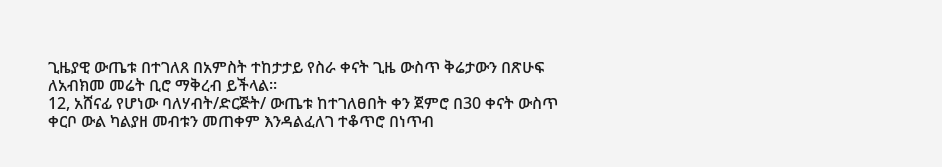ጊዜያዊ ውጤቱ በተገለጸ በአምስት ተከታታይ የስራ ቀናት ጊዜ ውስጥ ቅሬታውን በጽሁፍ ለአብክመ መሬት ቢሮ ማቅረብ ይችላል፡፡
12, አሸናፊ የሆነው ባለሃብት/ድርጅት/ ውጤቱ ከተገለፀበት ቀን ጀምሮ በ30 ቀናት ውስጥ ቀርቦ ውል ካልያዘ መብቱን መጠቀም እንዳልፈለገ ተቆጥሮ በነጥብ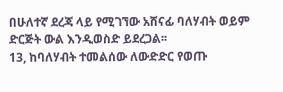በሁለተኛ ደረጃ ላይ የሚገኘው አሸናፊ ባለሃብት ወይም ድርጅት ውል እንዲወስድ ይደረጋል፡፡
13, ከባለሃብት ተመልሰው ለውድድር የወጡ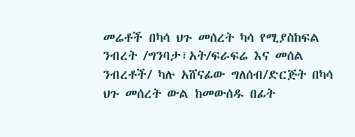መሬቶች በካሳ ህጉ መሰረት ካሳ የሚያስከፍል ንብረት /ግንባታ፣አት/ፍራፍሬ እና መሰል ንብረቶች/ ካሉ አሸናፊው ግለሰብ/ድርጅት በካሳ ህጉ መሰረት ውል ከመውሰዱ በፊት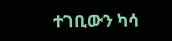ተገቢውን ካሳ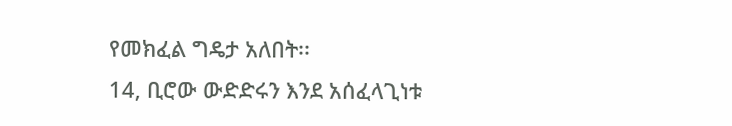የመክፈል ግዴታ አለበት፡፡
14, ቢሮው ውድድሩን እንደ አሰፈላጊነቱ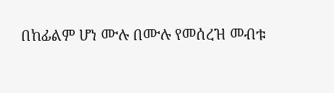በከፊልም ሆነ ሙሉ በሙሉ የመሰረዝ መብቱ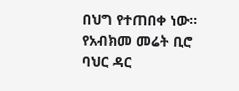በህግ የተጠበቀ ነው፡፡
የአብክመ መሬት ቢሮ
ባህር ዳር